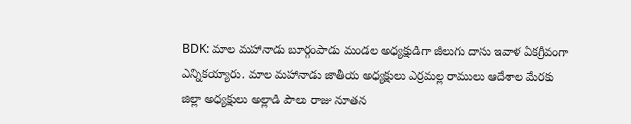BDK: మాల మహానాడు బూర్గంపాడు మండల అధ్యక్షుడిగా జీలుగు దాసు ఇవాళ ఏకగ్రీవంగా ఎన్నికయ్యారు. మాల మహానాడు జాతీయ అధ్యక్షులు ఎర్రమల్ల రాములు ఆదేశాల మేరకు జిల్లా అధ్యక్షులు అల్లాడి పౌలు రాజు నూతన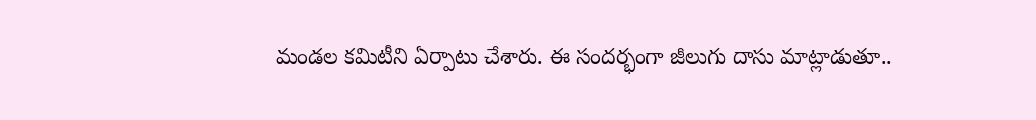మండల కమిటీని ఏర్పాటు చేశారు. ఈ సందర్భంగా జీలుగు దాసు మాట్లాడుతూ..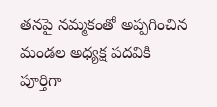తనపై నమ్మకంతో అప్పగించిన మండల అధ్యక్ష పదవికి పూర్తిగా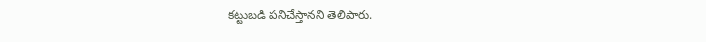కట్టుబడి పనిచేస్తానని తెలిపారు.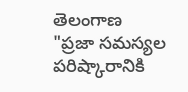తెలంగాణ
"ప్రజా సమస్యల పరిష్కారానికి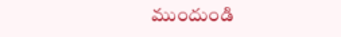ముందుండి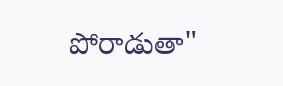పోరాడుతా"